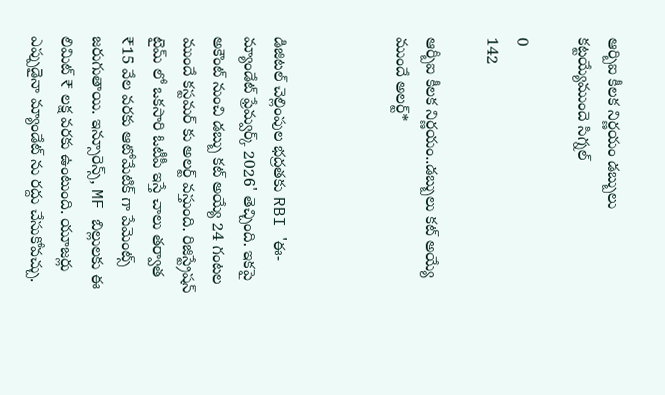ఆర్బిఐ కీలక నిర్ణయం డబ్బులు కట్టయ్యేముందె సిగ్నల్

0
142

ఆర్బీఐ కీలక నిర్ణయం..డబ్బులు కట్ అయ్యే ముందే అలర్ట్*



డిజిటల్ చెల్లింపుల భద్రతకు RBI 'ఈ-మ్యాండేట్ ఫ్రేమ్వర్క్ 2026' తెచ్చింది. ఇకపై అకౌంట్ నుంచి డబ్బు కట్ అయ్యే 24 గంటల ముందే కస్టమర్ కు అలర్ట్ వస్తుంది. రిజిస్ట్రేషన్ టైమ్ లో ఒకసారి ఓటీపీ ఇస్తే చాలు తర్వాత ₹15 వేల వరకు ఆటోమేటిక్ గా పేమెంట్స్ జరుగుతాయి. ఇన్సూరెన్స్, MF బిల్లులకు ఈ లిమిట్ ₹ లక్ష వరకు ఉంటుంది. యూజర్లు ఎప్పుడైనా మ్యాండేట్ ను రద్దు చేసుకోవచ్చు.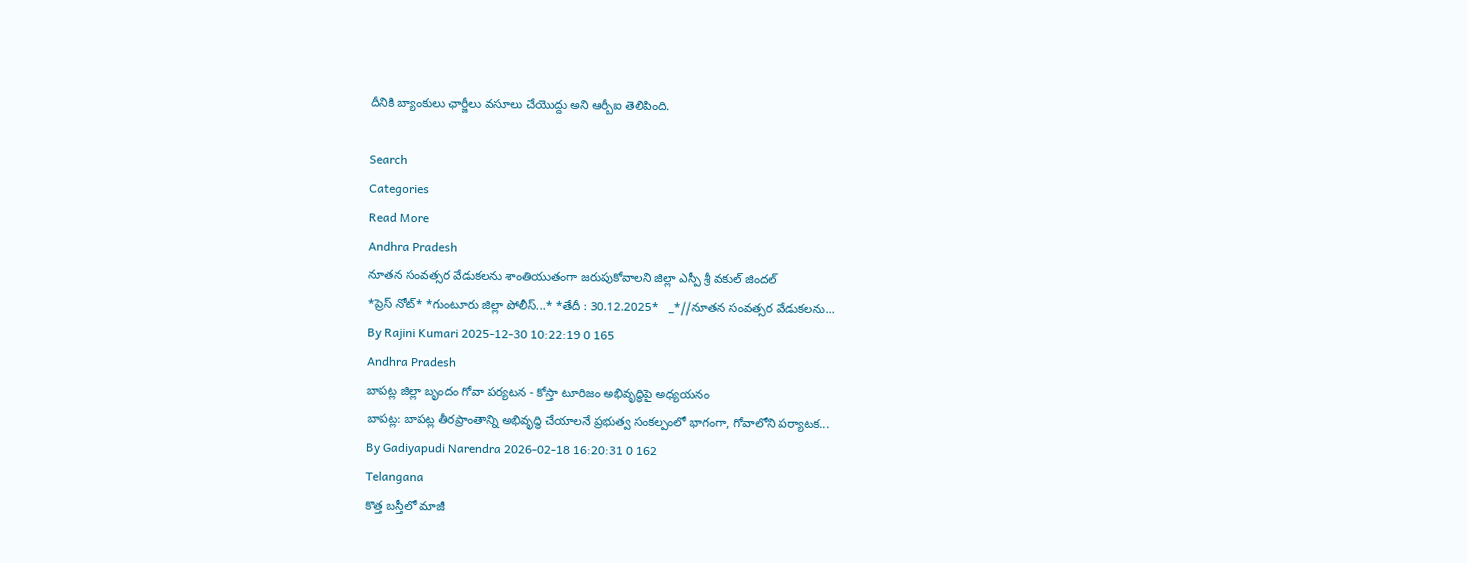దీనికి బ్యాంకులు ఛార్జీలు వసూలు చేయొద్దు అని ఆర్బీఐ తెలిపింది.

Search
Categories
Read More
Andhra Pradesh
నూతన సంవత్సర వేడుకలను శాంతియుతంగా జరుపుకోవాలని జిల్లా ఎస్పీ శ్రీ వకుల్ జిందల్
*ప్రెస్ నోట్* *గుంటూరు జిల్లా పోలీస్...* *తేదీ : 30.12.2025*   _*//నూతన సంవత్సర వేడుకలను...
By Rajini Kumari 2025-12-30 10:22:19 0 165
Andhra Pradesh
బాపట్ల జిల్లా బృందం గోవా పర్యటన - కోస్తా టూరిజం అభివృద్ధిపై అధ్యయనం
బాపట్ల: బాపట్ల తీరప్రాంతాన్ని అభివృద్ధి చేయాలనే ప్రభుత్వ సంకల్పంలో భాగంగా, గోవాలోని పర్యాటక...
By Gadiyapudi Narendra 2026-02-18 16:20:31 0 162
Telangana
కొత్త బస్తీలో మాజీ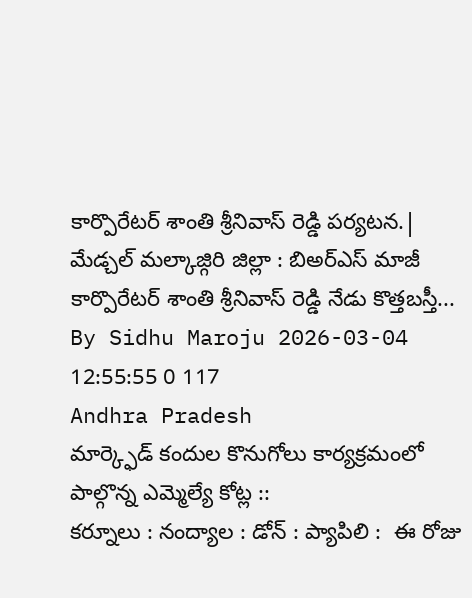కార్పొరేటర్ శాంతి శ్రీనివాస్ రెడ్డి పర్యటన.|
మేడ్చల్ మల్కాజ్గిరి జిల్లా : బిఅర్ఎస్ మాజీ కార్పొరేటర్ శాంతి శ్రీనివాస్ రెడ్డి నేడు కొత్తబస్తీ...
By Sidhu Maroju 2026-03-04 12:55:55 0 117
Andhra Pradesh
మార్క్ఫెడ్ కందుల కొనుగోలు కార్యక్రమంలో పాల్గొన్న ఎమ్మెల్యే కోట్ల ::
కర్నూలు : నంద్యాల : డోన్ : ప్యాపిలి :  ఈ రోజు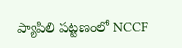ప్యాపిలి పట్టణంలో NCCF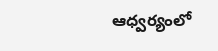ఆధ్వర్యంలో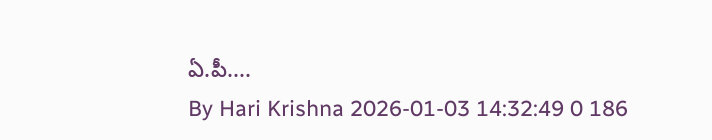ఏ.పీ....
By Hari Krishna 2026-01-03 14:32:49 0 186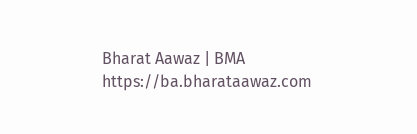Bharat Aawaz | BMA https://ba.bharataawaz.com